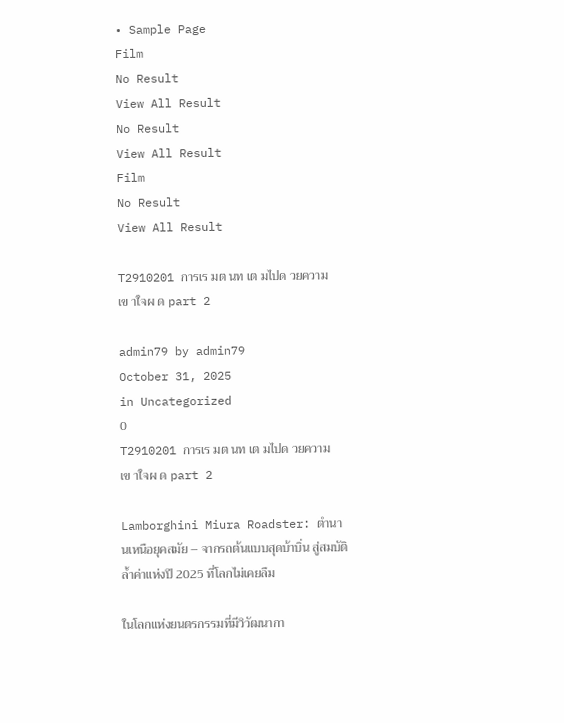• Sample Page
Film
No Result
View All Result
No Result
View All Result
Film
No Result
View All Result

T2910201 การเร มต นท เต มไปด วยความเข าใจผ ด part 2

admin79 by admin79
October 31, 2025
in Uncategorized
0
T2910201 การเร มต นท เต มไปด วยความเข าใจผ ด part 2

Lamborghini Miura Roadster: ตำนานเหนือยุคสมัย – จากรถต้นแบบสุดบ้าบิ่น สู่สมบัติล้ำค่าแห่งปี 2025 ที่โลกไม่เคยลืม

ในโลกแห่งยนตรกรรมที่มีวิวัฒนากา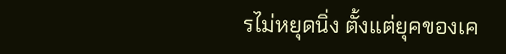รไม่หยุดนิ่ง ตั้งแต่ยุคของเค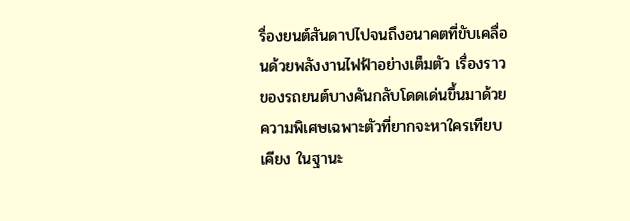รื่องยนต์สันดาปไปจนถึงอนาคตที่ขับเคลื่อนด้วยพลังงานไฟฟ้าอย่างเต็มตัว เรื่องราวของรถยนต์บางคันกลับโดดเด่นขึ้นมาด้วยความพิเศษเฉพาะตัวที่ยากจะหาใครเทียบเคียง ในฐานะ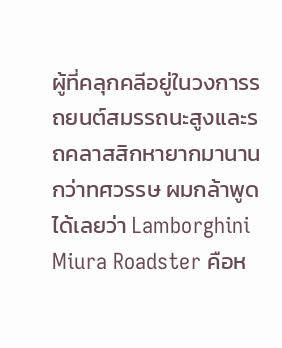ผู้ที่คลุกคลีอยู่ในวงการรถยนต์สมรรถนะสูงและรถคลาสสิกหายากมานานกว่าทศวรรษ ผมกล้าพูดได้เลยว่า Lamborghini Miura Roadster คือห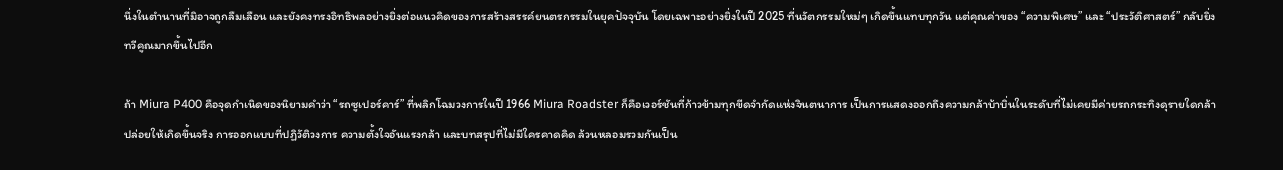นึ่งในตำนานที่มิอาจถูกลืมเลือน และยังคงทรงอิทธิพลอย่างยิ่งต่อแนวคิดของการสร้างสรรค์ยนตรกรรมในยุคปัจจุบัน โดยเฉพาะอย่างยิ่งในปี 2025 ที่นวัตกรรมใหม่ๆ เกิดขึ้นแทบทุกวัน แต่คุณค่าของ “ความพิเศษ” และ “ประวัติศาสตร์” กลับยิ่งทวีคูณมากขึ้นไปอีก

ถ้า Miura P400 คือจุดกำเนิดของนิยามคำว่า “รถซูเปอร์คาร์” ที่พลิกโฉมวงการในปี 1966 Miura Roadster ก็คือเวอร์ชันที่ก้าวข้ามทุกขีดจำกัดแห่งจินตนาการ เป็นการแสดงออกถึงความกล้าบ้าบิ่นในระดับที่ไม่เคยมีค่ายรถกระทิงดุรายใดกล้าปล่อยให้เกิดขึ้นจริง การออกแบบที่ปฏิวัติวงการ ความตั้งใจอันแรงกล้า และบทสรุปที่ไม่มีใครคาดคิด ล้วนหลอมรวมกันเป็น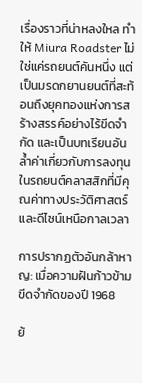เรื่องราวที่น่าหลงใหล ทำให้ Miura Roadster ไม่ใช่แค่รถยนต์คันหนึ่ง แต่เป็นมรดกยานยนต์ที่สะท้อนถึงยุคทองแห่งการสร้างสรรค์อย่างไร้ขีดจำกัด และเป็นบทเรียนอันล้ำค่าเกี่ยวกับการลงทุนในรถยนต์คลาสสิกที่มีคุณค่าทางประวัติศาสตร์และดีไซน์เหนือกาลเวลา

การปรากฏตัวอันกล้าหาญ: เมื่อความฝันก้าวข้ามขีดจำกัดของปี 1968

ย้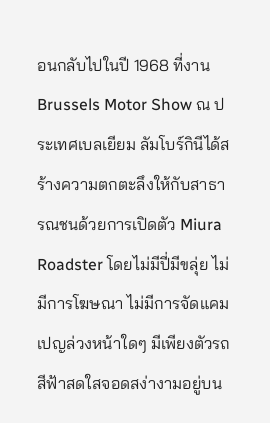อนกลับไปในปี 1968 ที่งาน Brussels Motor Show ณ ประเทศเบลเยียม ลัมโบร์กินีได้สร้างความตกตะลึงให้กับสาธารณชนด้วยการเปิดตัว Miura Roadster โดยไม่มีปี่มีขลุ่ย ไม่มีการโฆษณา ไม่มีการจัดแคมเปญล่วงหน้าใดๆ มีเพียงตัวรถสีฟ้าสดใสจอดสง่างามอยู่บน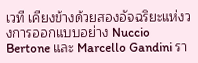เวที เคียงข้างด้วยสองอัจฉริยะแห่งวงการออกแบบอย่าง Nuccio Bertone และ Marcello Gandini รา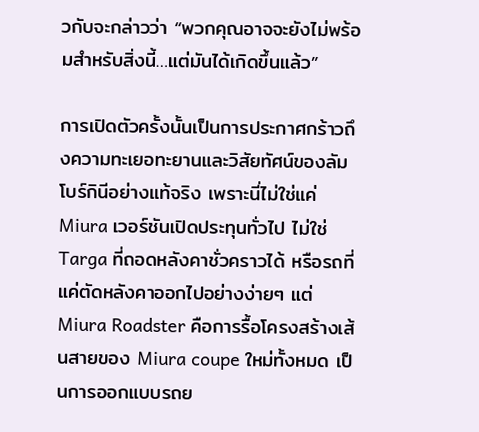วกับจะกล่าวว่า “พวกคุณอาจจะยังไม่พร้อมสำหรับสิ่งนี้…แต่มันได้เกิดขึ้นแล้ว”

การเปิดตัวครั้งนั้นเป็นการประกาศกร้าวถึงความทะเยอทะยานและวิสัยทัศน์ของลัมโบร์กินีอย่างแท้จริง เพราะนี่ไม่ใช่แค่ Miura เวอร์ชันเปิดประทุนทั่วไป ไม่ใช่ Targa ที่ถอดหลังคาชั่วคราวได้ หรือรถที่แค่ตัดหลังคาออกไปอย่างง่ายๆ แต่ Miura Roadster คือการรื้อโครงสร้างเส้นสายของ Miura coupe ใหม่ทั้งหมด เป็นการออกแบบรถย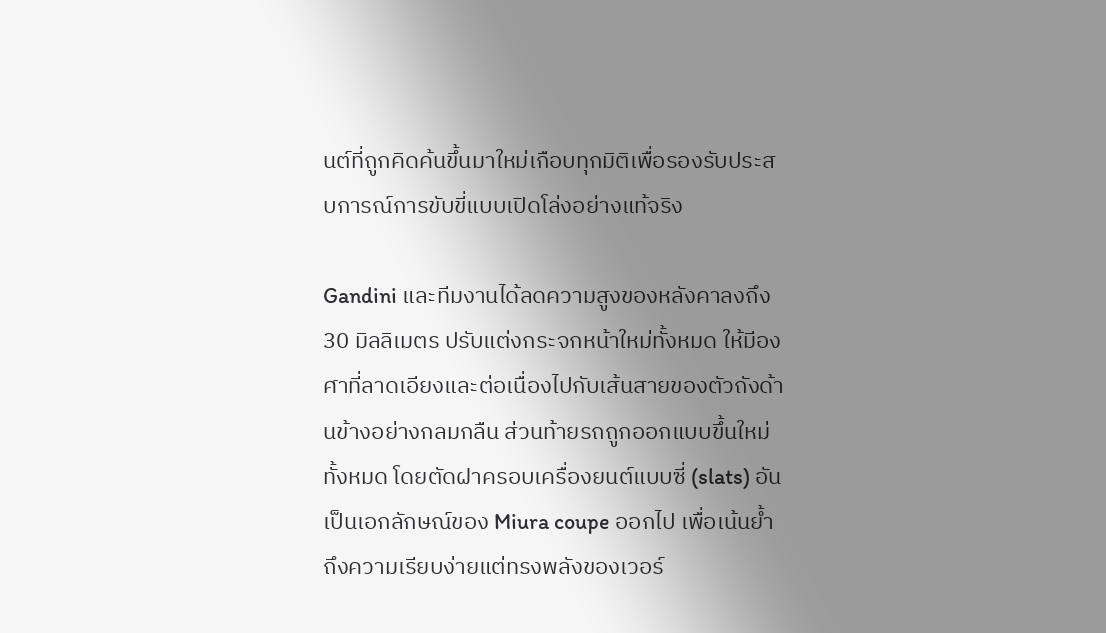นต์ที่ถูกคิดค้นขึ้นมาใหม่เกือบทุกมิติเพื่อรองรับประสบการณ์การขับขี่แบบเปิดโล่งอย่างแท้จริง

Gandini และทีมงานได้ลดความสูงของหลังคาลงถึง 30 มิลลิเมตร ปรับแต่งกระจกหน้าใหม่ทั้งหมด ให้มีองศาที่ลาดเอียงและต่อเนื่องไปกับเส้นสายของตัวถังด้านข้างอย่างกลมกลืน ส่วนท้ายรถถูกออกแบบขึ้นใหม่ทั้งหมด โดยตัดฝาครอบเครื่องยนต์แบบซี่ (slats) อันเป็นเอกลักษณ์ของ Miura coupe ออกไป เพื่อเน้นย้ำถึงความเรียบง่ายแต่ทรงพลังของเวอร์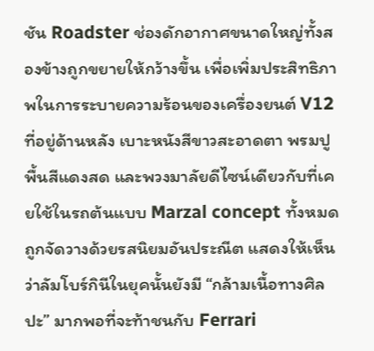ชัน Roadster ช่องดักอากาศขนาดใหญ่ทั้งสองข้างถูกขยายให้กว้างขึ้น เพื่อเพิ่มประสิทธิภาพในการระบายความร้อนของเครื่องยนต์ V12 ที่อยู่ด้านหลัง เบาะหนังสีขาวสะอาดตา พรมปูพื้นสีแดงสด และพวงมาลัยดีไซน์เดียวกับที่เคยใช้ในรถต้นแบบ Marzal concept ทั้งหมดถูกจัดวางด้วยรสนิยมอันประณีต แสดงให้เห็นว่าลัมโบร์กินีในยุคนั้นยังมี “กล้ามเนื้อทางศิลปะ” มากพอที่จะท้าชนกับ Ferrari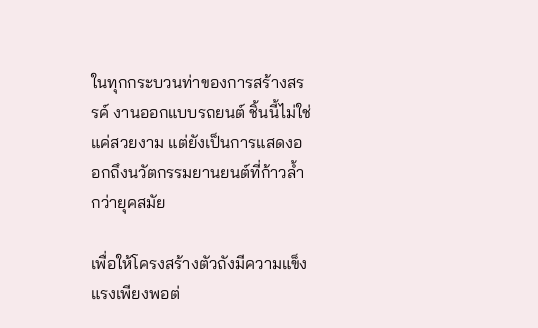ในทุกกระบวนท่าของการสร้างสรรค์ งานออกแบบรถยนต์ ชิ้นนี้ไม่ใช่แค่สวยงาม แต่ยังเป็นการแสดงออกถึงนวัตกรรมยานยนต์ที่ก้าวล้ำกว่ายุคสมัย

เพื่อให้โครงสร้างตัวถังมีความแข็งแรงเพียงพอต่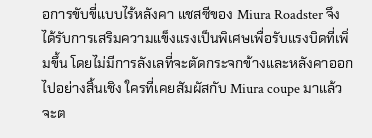อการขับขี่แบบไร้หลังคา แชสซีของ Miura Roadster จึงได้รับการเสริมความแข็งแรงเป็นพิเศษเพื่อรับแรงบิดที่เพิ่มขึ้น โดยไม่มีการลังเลที่จะตัดกระจกข้างและหลังคาออกไปอย่างสิ้นเชิง ใครที่เคยสัมผัสกับ Miura coupe มาแล้ว จะต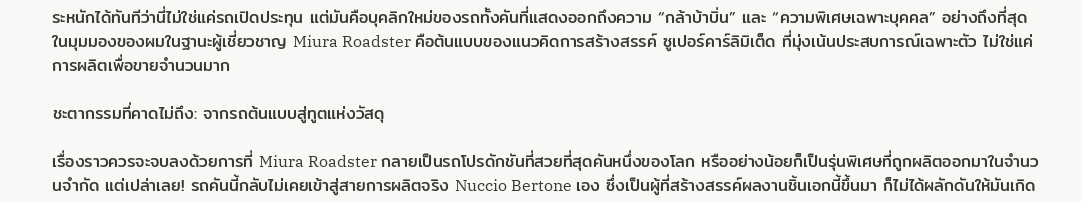ระหนักได้ทันทีว่านี่ไม่ใช่แค่รถเปิดประทุน แต่มันคือบุคลิกใหม่ของรถทั้งคันที่แสดงออกถึงความ “กล้าบ้าบิ่น” และ “ความพิเศษเฉพาะบุคคล” อย่างถึงที่สุด ในมุมมองของผมในฐานะผู้เชี่ยวชาญ Miura Roadster คือต้นแบบของแนวคิดการสร้างสรรค์ ซูเปอร์คาร์ลิมิเต็ด ที่มุ่งเน้นประสบการณ์เฉพาะตัว ไม่ใช่แค่การผลิตเพื่อขายจำนวนมาก

ชะตากรรมที่คาดไม่ถึง: จากรถต้นแบบสู่ทูตแห่งวัสดุ

เรื่องราวควรจะจบลงด้วยการที่ Miura Roadster กลายเป็นรถโปรดักชันที่สวยที่สุดคันหนึ่งของโลก หรืออย่างน้อยก็เป็นรุ่นพิเศษที่ถูกผลิตออกมาในจำนวนจำกัด แต่เปล่าเลย! รถคันนี้กลับไม่เคยเข้าสู่สายการผลิตจริง Nuccio Bertone เอง ซึ่งเป็นผู้ที่สร้างสรรค์ผลงานชิ้นเอกนี้ขึ้นมา ก็ไม่ได้ผลักดันให้มันเกิด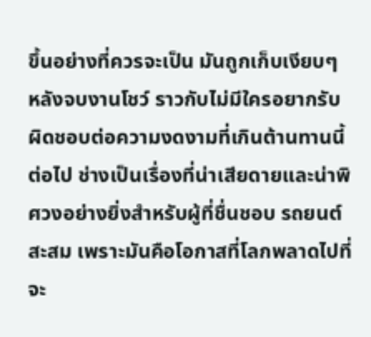ขึ้นอย่างที่ควรจะเป็น มันถูกเก็บเงียบๆ หลังจบงานโชว์ ราวกับไม่มีใครอยากรับผิดชอบต่อความงดงามที่เกินต้านทานนี้ต่อไป ช่างเป็นเรื่องที่น่าเสียดายและน่าพิศวงอย่างยิ่งสำหรับผู้ที่ชื่นชอบ รถยนต์สะสม เพราะมันคือโอกาสที่โลกพลาดไปที่จะ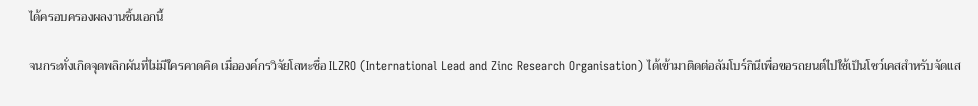ได้ครอบครองผลงานชิ้นเอกนี้

จนกระทั่งเกิดจุดพลิกผันที่ไม่มีใครคาดคิด เมื่อองค์กรวิจัยโลหะชื่อ ILZRO (International Lead and Zinc Research Organisation) ได้เข้ามาติดต่อลัมโบร์กินีเพื่อขอรถยนต์ไปใช้เป็นโชว์เคสสำหรับจัดแส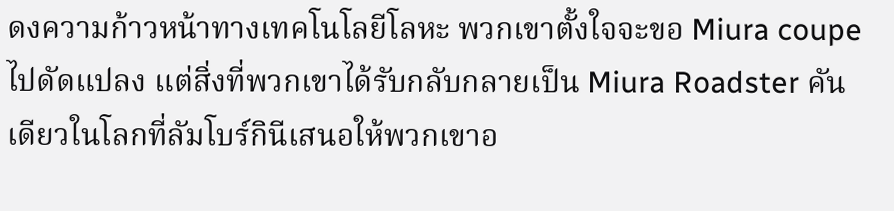ดงความก้าวหน้าทางเทคโนโลยีโลหะ พวกเขาตั้งใจจะขอ Miura coupe ไปดัดแปลง แต่สิ่งที่พวกเขาได้รับกลับกลายเป็น Miura Roadster คันเดียวในโลกที่ลัมโบร์กินีเสนอให้พวกเขาอ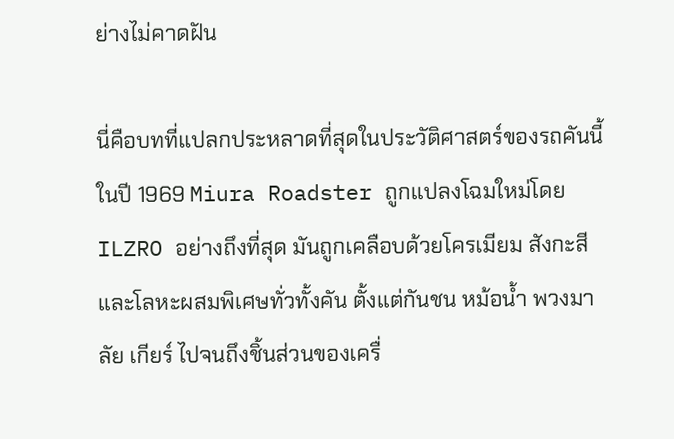ย่างไม่คาดฝัน

นี่คือบทที่แปลกประหลาดที่สุดในประวัติศาสตร์ของรถคันนี้ ในปี 1969 Miura Roadster ถูกแปลงโฉมใหม่โดย ILZRO อย่างถึงที่สุด มันถูกเคลือบด้วยโครเมียม สังกะสี และโลหะผสมพิเศษทั่วทั้งคัน ตั้งแต่กันชน หม้อน้ำ พวงมาลัย เกียร์ ไปจนถึงชิ้นส่วนของเครื่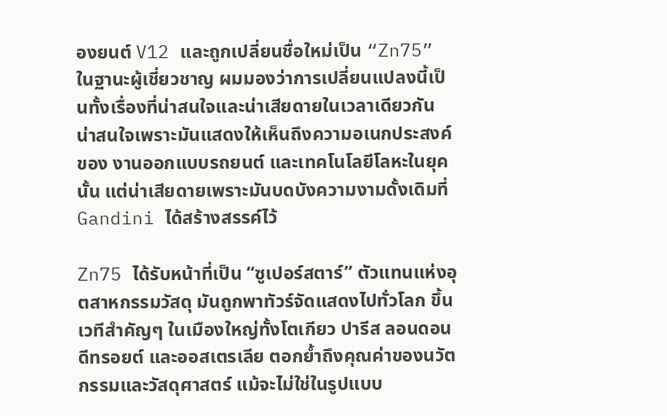องยนต์ V12 และถูกเปลี่ยนชื่อใหม่เป็น “Zn75” ในฐานะผู้เชี่ยวชาญ ผมมองว่าการเปลี่ยนแปลงนี้เป็นทั้งเรื่องที่น่าสนใจและน่าเสียดายในเวลาเดียวกัน น่าสนใจเพราะมันแสดงให้เห็นถึงความอเนกประสงค์ของ งานออกแบบรถยนต์ และเทคโนโลยีโลหะในยุคนั้น แต่น่าเสียดายเพราะมันบดบังความงามดั้งเดิมที่ Gandini ได้สร้างสรรค์ไว้

Zn75 ได้รับหน้าที่เป็น “ซูเปอร์สตาร์” ตัวแทนแห่งอุตสาหกรรมวัสดุ มันถูกพาทัวร์จัดแสดงไปทั่วโลก ขึ้นเวทีสำคัญๆ ในเมืองใหญ่ทั้งโตเกียว ปารีส ลอนดอน ดีทรอยต์ และออสเตรเลีย ตอกย้ำถึงคุณค่าของนวัตกรรมและวัสดุศาสตร์ แม้จะไม่ใช่ในรูปแบบ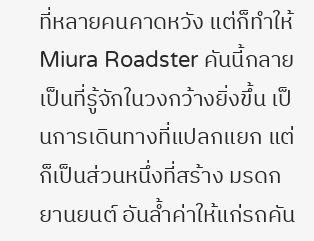ที่หลายคนคาดหวัง แต่ก็ทำให้ Miura Roadster คันนี้กลายเป็นที่รู้จักในวงกว้างยิ่งขึ้น เป็นการเดินทางที่แปลกแยก แต่ก็เป็นส่วนหนึ่งที่สร้าง มรดกยานยนต์ อันล้ำค่าให้แก่รถคัน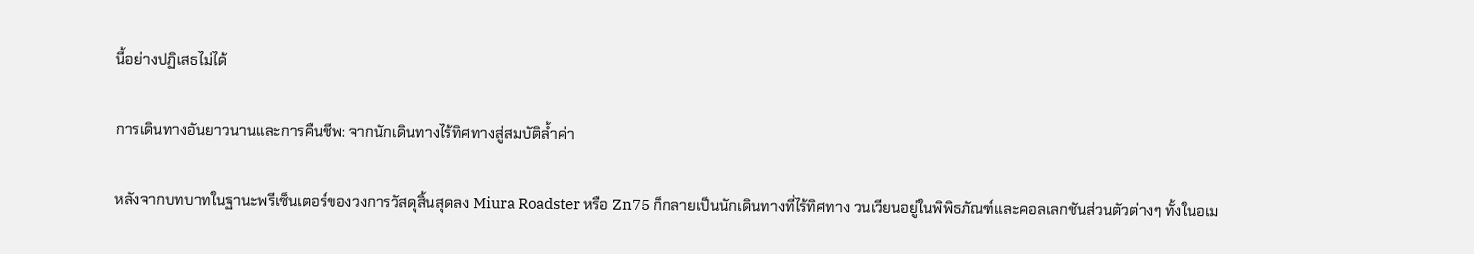นี้อย่างปฏิเสธไม่ได้

การเดินทางอันยาวนานและการคืนชีพ: จากนักเดินทางไร้ทิศทางสู่สมบัติล้ำค่า

หลังจากบทบาทในฐานะพรีเซ็นเตอร์ของวงการวัสดุสิ้นสุดลง Miura Roadster หรือ Zn75 ก็กลายเป็นนักเดินทางที่ไร้ทิศทาง วนเวียนอยู่ในพิพิธภัณฑ์และคอลเลกชันส่วนตัวต่างๆ ทั้งในอเม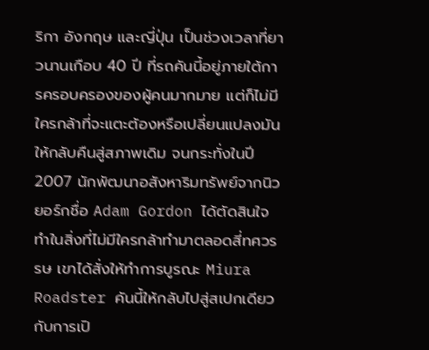ริกา อังกฤษ และญี่ปุ่น เป็นช่วงเวลาที่ยาวนานเกือบ 40 ปี ที่รถคันนี้อยู่ภายใต้การครอบครองของผู้คนมากมาย แต่ก็ไม่มีใครกล้าที่จะแตะต้องหรือเปลี่ยนแปลงมันให้กลับคืนสู่สภาพเดิม จนกระทั่งในปี 2007 นักพัฒนาอสังหาริมทรัพย์จากนิวยอร์กชื่อ Adam Gordon ได้ตัดสินใจทำในสิ่งที่ไม่มีใครกล้าทำมาตลอดสี่ทศวรรษ เขาได้สั่งให้ทำการบูรณะ Miura Roadster คันนี้ให้กลับไปสู่สเปกเดียวกับการเปิ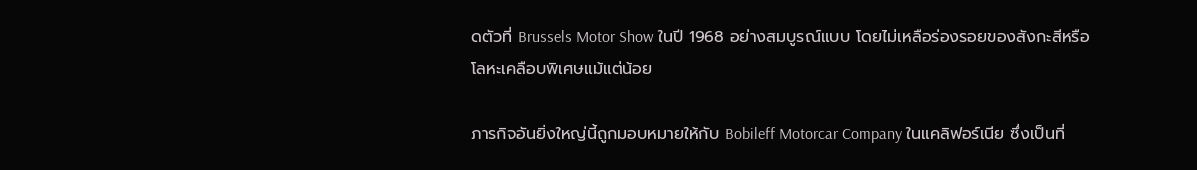ดตัวที่ Brussels Motor Show ในปี 1968 อย่างสมบูรณ์แบบ โดยไม่เหลือร่องรอยของสังกะสีหรือโลหะเคลือบพิเศษแม้แต่น้อย

ภารกิจอันยิ่งใหญ่นี้ถูกมอบหมายให้กับ Bobileff Motorcar Company ในแคลิฟอร์เนีย ซึ่งเป็นที่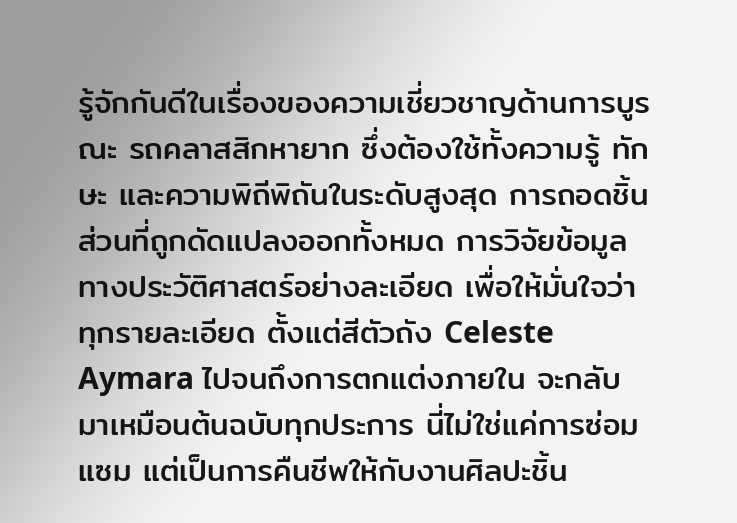รู้จักกันดีในเรื่องของความเชี่ยวชาญด้านการบูรณะ รถคลาสสิกหายาก ซึ่งต้องใช้ทั้งความรู้ ทักษะ และความพิถีพิถันในระดับสูงสุด การถอดชิ้นส่วนที่ถูกดัดแปลงออกทั้งหมด การวิจัยข้อมูลทางประวัติศาสตร์อย่างละเอียด เพื่อให้มั่นใจว่าทุกรายละเอียด ตั้งแต่สีตัวถัง Celeste Aymara ไปจนถึงการตกแต่งภายใน จะกลับมาเหมือนต้นฉบับทุกประการ นี่ไม่ใช่แค่การซ่อมแซม แต่เป็นการคืนชีพให้กับงานศิลปะชิ้น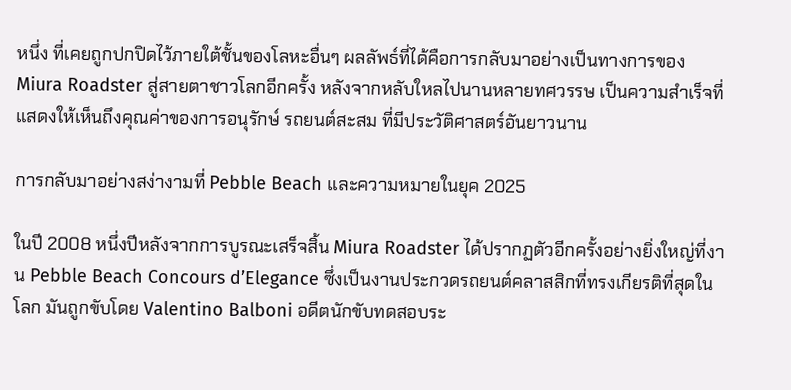หนึ่ง ที่เคยถูกปกปิดไว้ภายใต้ชั้นของโลหะอื่นๆ ผลลัพธ์ที่ได้คือการกลับมาอย่างเป็นทางการของ Miura Roadster สู่สายตาชาวโลกอีกครั้ง หลังจากหลับใหลไปนานหลายทศวรรษ เป็นความสำเร็จที่แสดงให้เห็นถึงคุณค่าของการอนุรักษ์ รถยนต์สะสม ที่มีประวัติศาสตร์อันยาวนาน

การกลับมาอย่างสง่างามที่ Pebble Beach และความหมายในยุค 2025

ในปี 2008 หนึ่งปีหลังจากการบูรณะเสร็จสิ้น Miura Roadster ได้ปรากฏตัวอีกครั้งอย่างยิ่งใหญ่ที่งาน Pebble Beach Concours d’Elegance ซึ่งเป็นงานประกวดรถยนต์คลาสสิกที่ทรงเกียรติที่สุดในโลก มันถูกขับโดย Valentino Balboni อดีตนักขับทดสอบระ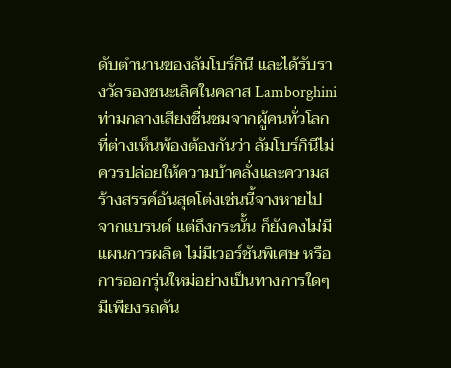ดับตำนานของลัมโบร์กินี และได้รับรางวัลรองชนะเลิศในคลาส Lamborghini ท่ามกลางเสียงชื่นชมจากผู้คนทั่วโลกที่ต่างเห็นพ้องต้องกันว่า ลัมโบร์กินีไม่ควรปล่อยให้ความบ้าคลั่งและความสร้างสรรค์อันสุดโต่งเช่นนี้จางหายไปจากแบรนด์ แต่ถึงกระนั้น ก็ยังคงไม่มีแผนการผลิต ไม่มีเวอร์ชันพิเศษ หรือการออกรุ่นใหม่อย่างเป็นทางการใดๆ มีเพียงรถคัน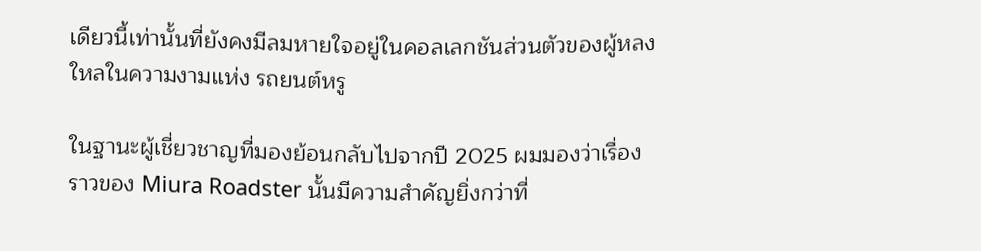เดียวนี้เท่านั้นที่ยังคงมีลมหายใจอยู่ในคอลเลกชันส่วนตัวของผู้หลงใหลในความงามแห่ง รถยนต์หรู

ในฐานะผู้เชี่ยวชาญที่มองย้อนกลับไปจากปี 2025 ผมมองว่าเรื่องราวของ Miura Roadster นั้นมีความสำคัญยิ่งกว่าที่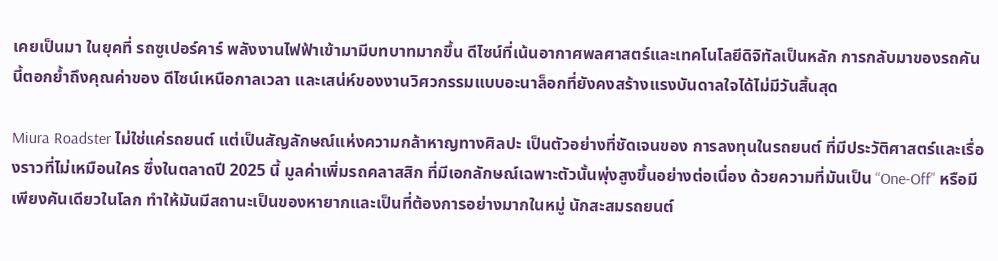เคยเป็นมา ในยุคที่ รถซูเปอร์คาร์ พลังงานไฟฟ้าเข้ามามีบทบาทมากขึ้น ดีไซน์ที่เน้นอากาศพลศาสตร์และเทคโนโลยีดิจิทัลเป็นหลัก การกลับมาของรถคันนี้ตอกย้ำถึงคุณค่าของ ดีไซน์เหนือกาลเวลา และเสน่ห์ของงานวิศวกรรมแบบอะนาล็อกที่ยังคงสร้างแรงบันดาลใจได้ไม่มีวันสิ้นสุด

Miura Roadster ไม่ใช่แค่รถยนต์ แต่เป็นสัญลักษณ์แห่งความกล้าหาญทางศิลปะ เป็นตัวอย่างที่ชัดเจนของ การลงทุนในรถยนต์ ที่มีประวัติศาสตร์และเรื่องราวที่ไม่เหมือนใคร ซึ่งในตลาดปี 2025 นี้ มูลค่าเพิ่มรถคลาสสิก ที่มีเอกลักษณ์เฉพาะตัวนั้นพุ่งสูงขึ้นอย่างต่อเนื่อง ด้วยความที่มันเป็น “One-Off” หรือมีเพียงคันเดียวในโลก ทำให้มันมีสถานะเป็นของหายากและเป็นที่ต้องการอย่างมากในหมู่ นักสะสมรถยนต์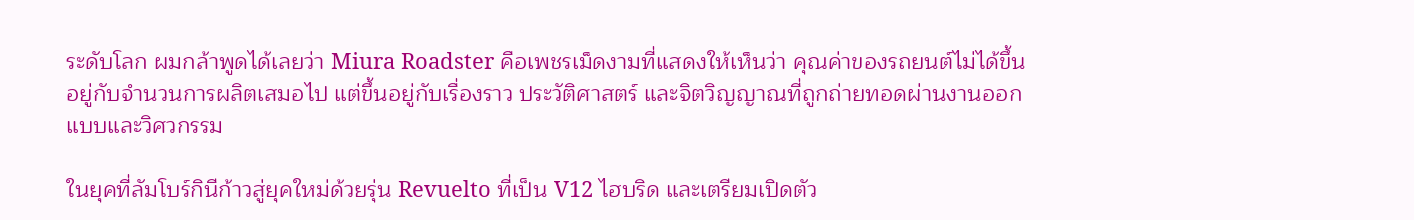ระดับโลก ผมกล้าพูดได้เลยว่า Miura Roadster คือเพชรเม็ดงามที่แสดงให้เห็นว่า คุณค่าของรถยนต์ไม่ได้ขึ้นอยู่กับจำนวนการผลิตเสมอไป แต่ขึ้นอยู่กับเรื่องราว ประวัติศาสตร์ และจิตวิญญาณที่ถูกถ่ายทอดผ่านงานออกแบบและวิศวกรรม

ในยุคที่ลัมโบร์กินีก้าวสู่ยุคใหม่ด้วยรุ่น Revuelto ที่เป็น V12 ไฮบริด และเตรียมเปิดตัว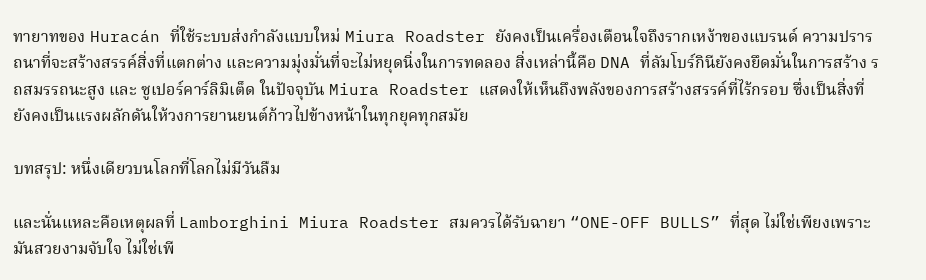ทายาทของ Huracán ที่ใช้ระบบส่งกำลังแบบใหม่ Miura Roadster ยังคงเป็นเครื่องเตือนใจถึงรากเหง้าของแบรนด์ ความปรารถนาที่จะสร้างสรรค์สิ่งที่แตกต่าง และความมุ่งมั่นที่จะไม่หยุดนิ่งในการทดลอง สิ่งเหล่านี้คือ DNA ที่ลัมโบร์กินียังคงยึดมั่นในการสร้าง รถสมรรถนะสูง และ ซูเปอร์คาร์ลิมิเต็ด ในปัจจุบัน Miura Roadster แสดงให้เห็นถึงพลังของการสร้างสรรค์ที่ไร้กรอบ ซึ่งเป็นสิ่งที่ยังคงเป็นแรงผลักดันให้วงการยานยนต์ก้าวไปข้างหน้าในทุกยุคทุกสมัย

บทสรุป: หนึ่งเดียวบนโลกที่โลกไม่มีวันลืม

และนั่นแหละคือเหตุผลที่ Lamborghini Miura Roadster สมควรได้รับฉายา “ONE-OFF BULLS” ที่สุด ไม่ใช่เพียงเพราะมันสวยงามจับใจ ไม่ใช่เพี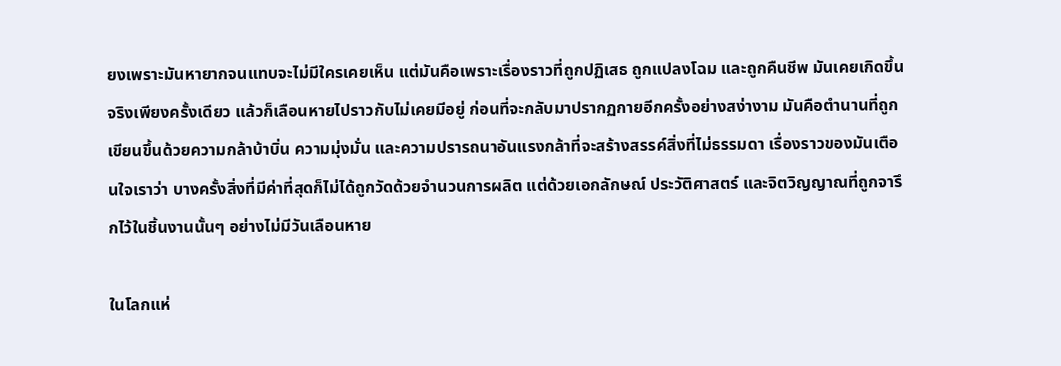ยงเพราะมันหายากจนแทบจะไม่มีใครเคยเห็น แต่มันคือเพราะเรื่องราวที่ถูกปฏิเสธ ถูกแปลงโฉม และถูกคืนชีพ มันเคยเกิดขึ้นจริงเพียงครั้งเดียว แล้วก็เลือนหายไปราวกับไม่เคยมีอยู่ ก่อนที่จะกลับมาปรากฏกายอีกครั้งอย่างสง่างาม มันคือตำนานที่ถูกเขียนขึ้นด้วยความกล้าบ้าบิ่น ความมุ่งมั่น และความปรารถนาอันแรงกล้าที่จะสร้างสรรค์สิ่งที่ไม่ธรรมดา เรื่องราวของมันเตือนใจเราว่า บางครั้งสิ่งที่มีค่าที่สุดก็ไม่ได้ถูกวัดด้วยจำนวนการผลิต แต่ด้วยเอกลักษณ์ ประวัติศาสตร์ และจิตวิญญาณที่ถูกจารึกไว้ในชิ้นงานนั้นๆ อย่างไม่มีวันเลือนหาย

ในโลกแห่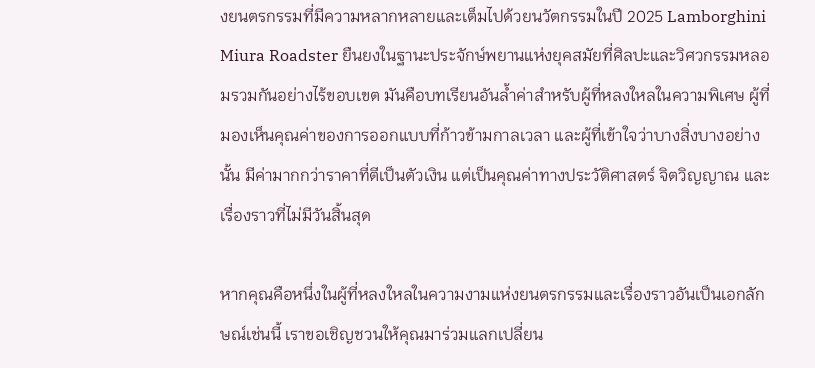งยนตรกรรมที่มีความหลากหลายและเต็มไปด้วยนวัตกรรมในปี 2025 Lamborghini Miura Roadster ยืนยงในฐานะประจักษ์พยานแห่งยุคสมัยที่ศิลปะและวิศวกรรมหลอมรวมกันอย่างไร้ขอบเขต มันคือบทเรียนอันล้ำค่าสำหรับผู้ที่หลงใหลในความพิเศษ ผู้ที่มองเห็นคุณค่าของการออกแบบที่ก้าวข้ามกาลเวลา และผู้ที่เข้าใจว่าบางสิ่งบางอย่างนั้น มีค่ามากกว่าราคาที่ตีเป็นตัวเงิน แต่เป็นคุณค่าทางประวัติศาสตร์ จิตวิญญาณ และเรื่องราวที่ไม่มีวันสิ้นสุด

หากคุณคือหนึ่งในผู้ที่หลงใหลในความงามแห่งยนตรกรรมและเรื่องราวอันเป็นเอกลักษณ์เช่นนี้ เราขอเชิญชวนให้คุณมาร่วมแลกเปลี่ยน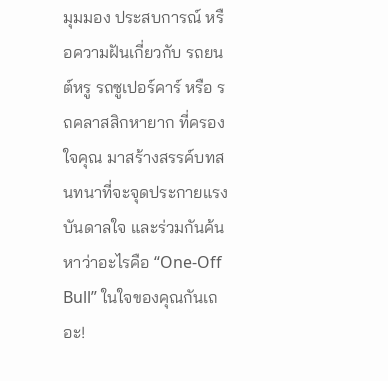มุมมอง ประสบการณ์ หรือความฝันเกี่ยวกับ รถยนต์หรู รถซูเปอร์คาร์ หรือ รถคลาสสิกหายาก ที่ครองใจคุณ มาสร้างสรรค์บทสนทนาที่จะจุดประกายแรงบันดาลใจ และร่วมกันค้นหาว่าอะไรคือ “One-Off Bull” ในใจของคุณกันเถอะ!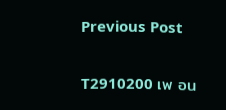Previous Post

T2910200 เพ อน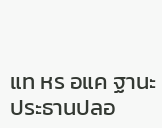แท หร อแค ฐานะ ประธานปลอ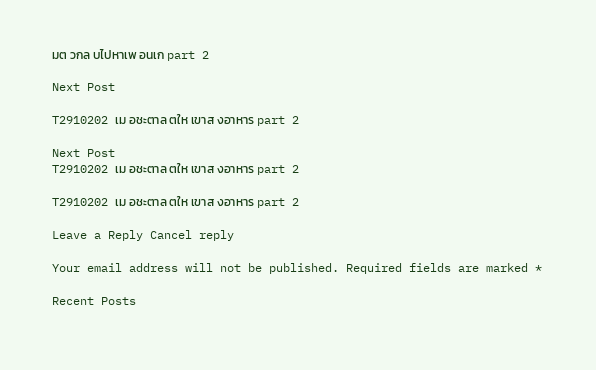มต วกล บไปหาเพ อนเก part 2

Next Post

T2910202 เม อชะตาล ตให เขาส งอาหาร part 2

Next Post
T2910202 เม อชะตาล ตให เขาส งอาหาร part 2

T2910202 เม อชะตาล ตให เขาส งอาหาร part 2

Leave a Reply Cancel reply

Your email address will not be published. Required fields are marked *

Recent Posts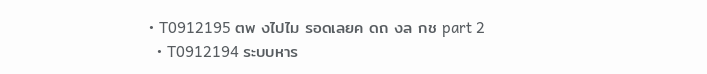• T0912195 ตพ งไปไม รอดเลยค ดถ งล กช part 2
  • T0912194 ระบบหาร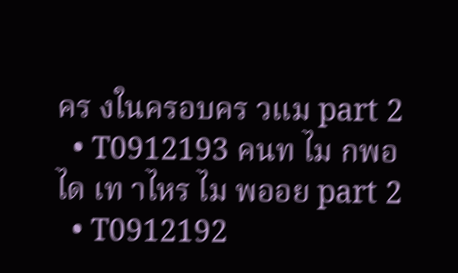คร งในครอบคร วแม part 2
  • T0912193 คนท ไม กพอได เท าไหร ไม พออย part 2
  • T0912192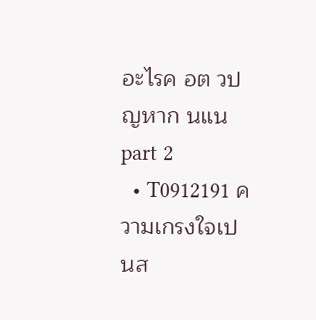อะไรค อต วป ญหาก นแน part 2
  • T0912191 ความเกรงใจเป นส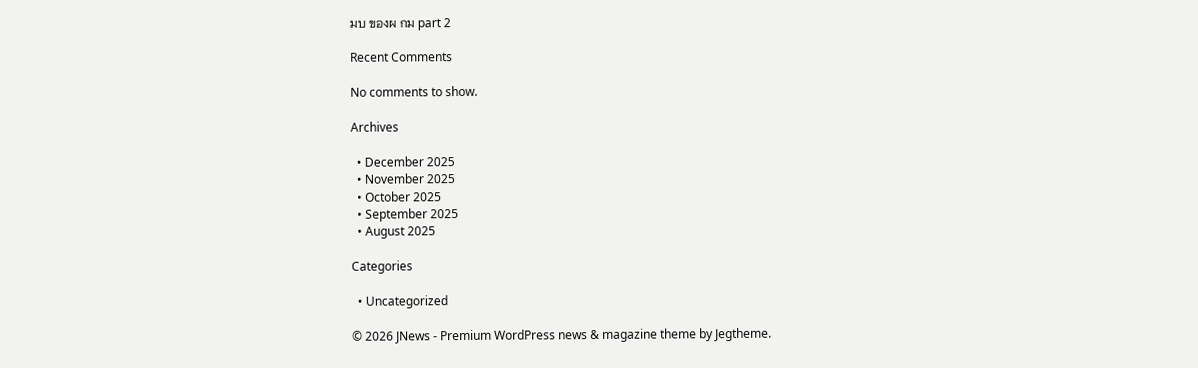มบ ของผ กม part 2

Recent Comments

No comments to show.

Archives

  • December 2025
  • November 2025
  • October 2025
  • September 2025
  • August 2025

Categories

  • Uncategorized

© 2026 JNews - Premium WordPress news & magazine theme by Jegtheme.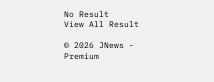No Result
View All Result

© 2026 JNews - Premium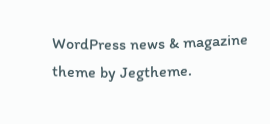WordPress news & magazine theme by Jegtheme.